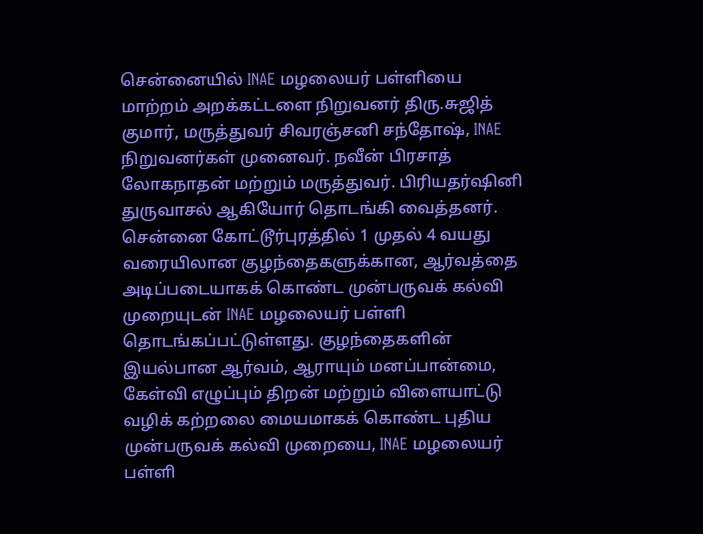சென்னையில் INAE மழலையர் பள்ளியை மாற்றம் அறக்கட்டளை நிறுவனர் திரு.சுஜித் குமார், மருத்துவர் சிவரஞ்சனி சந்தோஷ், INAE நிறுவனர்கள் முனைவர். நவீன் பிரசாத் லோகநாதன் மற்றும் மருத்துவர். பிரியதர்ஷினி துருவாசல் ஆகியோர் தொடங்கி வைத்தனர்.
சென்னை கோட்டூர்புரத்தில் 1 முதல் 4 வயது வரையிலான குழந்தைகளுக்கான, ஆர்வத்தை அடிப்படையாகக் கொண்ட முன்பருவக் கல்வி முறையுடன் INAE மழலையர் பள்ளி தொடங்கப்பட்டுள்ளது. குழந்தைகளின் இயல்பான ஆர்வம், ஆராயும் மனப்பான்மை, கேள்வி எழுப்பும் திறன் மற்றும் விளையாட்டு வழிக் கற்றலை மையமாகக் கொண்ட புதிய முன்பருவக் கல்வி முறையை, INAE மழலையர் பள்ளி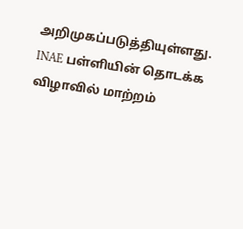அறிமுகப்படுத்தியுள்ளது. INAE பள்ளியின் தொடக்க விழாவில் மாற்றம்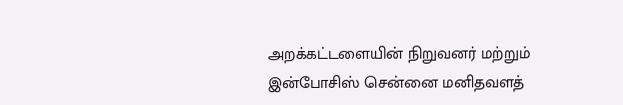அறக்கட்டளையின் நிறுவனர் மற்றும் இன்போசிஸ் சென்னை மனிதவளத்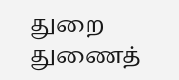துறை துணைத்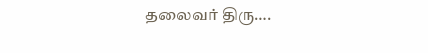தலைவர் திரு….